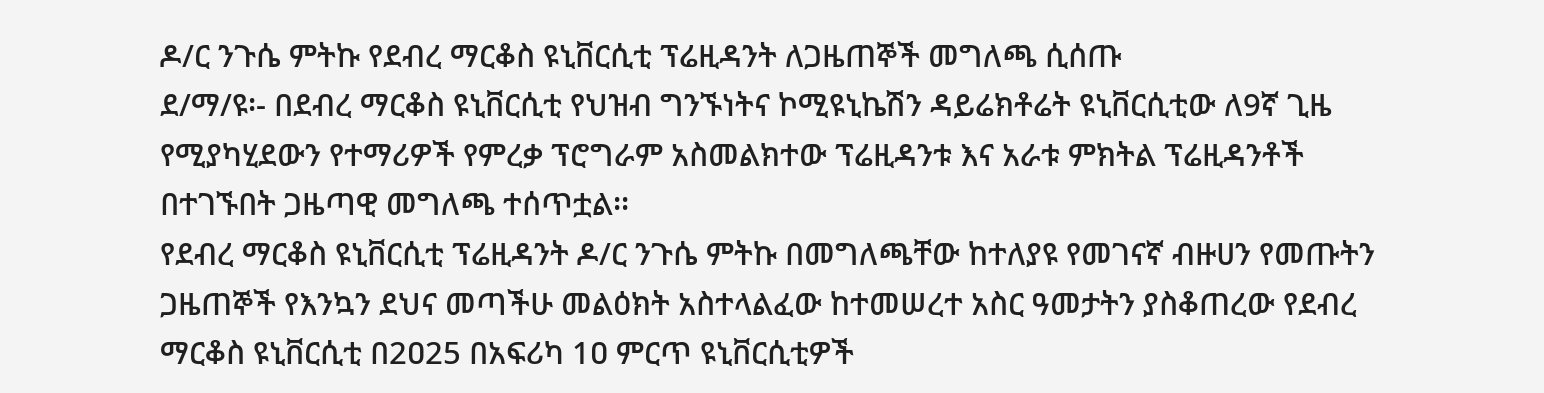ዶ/ር ንጉሴ ምትኩ የደብረ ማርቆስ ዩኒቨርሲቲ ፕሬዚዳንት ለጋዜጠኞች መግለጫ ሲሰጡ
ደ/ማ/ዩ፡- በደብረ ማርቆስ ዩኒቨርሲቲ የህዝብ ግንኙነትና ኮሚዩኒኬሽን ዳይሬክቶሬት ዩኒቨርሲቲው ለ9ኛ ጊዜ የሚያካሂደውን የተማሪዎች የምረቃ ፕሮግራም አስመልክተው ፕሬዚዳንቱ እና አራቱ ምክትል ፕሬዚዳንቶች በተገኙበት ጋዜጣዊ መግለጫ ተሰጥቷል፡፡
የደብረ ማርቆስ ዩኒቨርሲቲ ፕሬዚዳንት ዶ/ር ንጉሴ ምትኩ በመግለጫቸው ከተለያዩ የመገናኛ ብዙሀን የመጡትን ጋዜጠኞች የእንኳን ደህና መጣችሁ መልዕክት አስተላልፈው ከተመሠረተ አስር ዓመታትን ያስቆጠረው የደብረ ማርቆስ ዩኒቨርሲቲ በ2ዐ25 በአፍሪካ 1ዐ ምርጥ ዩኒቨርሲቲዎች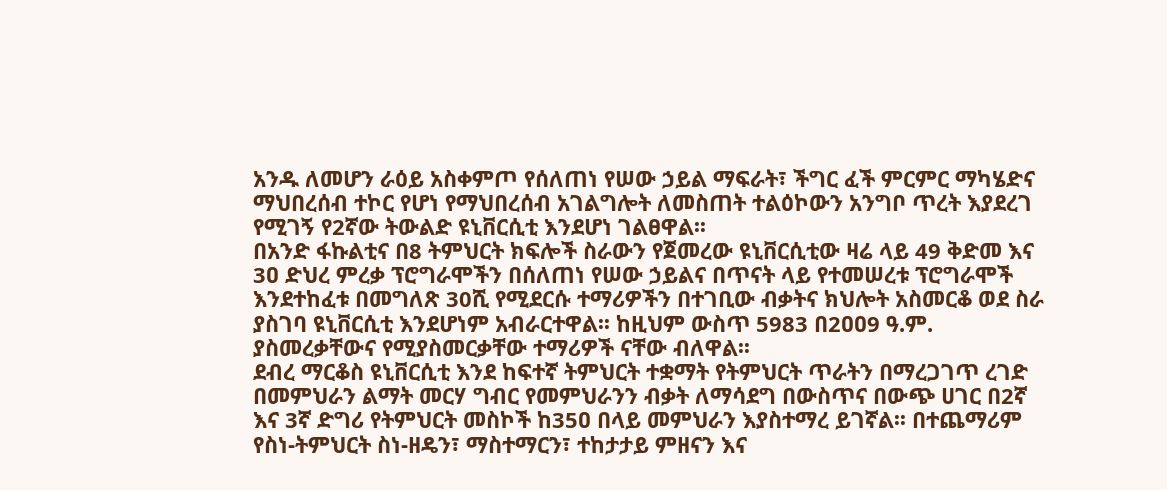አንዱ ለመሆን ራዕይ አስቀምጦ የሰለጠነ የሠው ኃይል ማፍራት፣ ችግር ፈች ምርምር ማካሄድና ማህበረሰብ ተኮር የሆነ የማህበረሰብ አገልግሎት ለመስጠት ተልዕኮውን አንግቦ ጥረት እያደረገ የሚገኝ የ2ኛው ትውልድ ዩኒቨርሲቲ እንደሆነ ገልፀዋል፡፡
በአንድ ፋኩልቲና በ8 ትምህርት ክፍሎች ስራውን የጀመረው ዩኒቨርሲቲው ዛሬ ላይ 49 ቅድመ እና 3ዐ ድህረ ምረቃ ፕሮግራሞችን በሰለጠነ የሠው ኃይልና በጥናት ላይ የተመሠረቱ ፕሮግራሞች እንደተከፈቱ በመግለጽ 30ሺ የሚደርሱ ተማሪዎችን በተገቢው ብቃትና ክህሎት አስመርቆ ወደ ስራ ያስገባ ዩኒቨርሲቲ እንደሆነም አብራርተዋል፡፡ ከዚህም ውስጥ 5983 በ2ዐዐ9 ዓ.ም. ያስመረቃቸውና የሚያስመርቃቸው ተማሪዎች ናቸው ብለዋል፡፡
ደብረ ማርቆስ ዩኒቨርሲቲ እንደ ከፍተኛ ትምህርት ተቋማት የትምህርት ጥራትን በማረጋገጥ ረገድ በመምህራን ልማት መርሃ ግብር የመምህራንን ብቃት ለማሳደግ በውስጥና በውጭ ሀገር በ2ኛ እና 3ኛ ድግሪ የትምህርት መስኮች ከ35ዐ በላይ መምህራን እያስተማረ ይገኛል፡፡ በተጨማሪም የስነ-ትምህርት ስነ-ዘዴን፣ ማስተማርን፣ ተከታታይ ምዘናን እና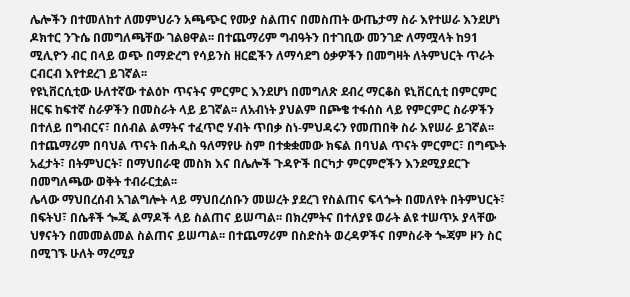ሌሎችን በተመለከተ ለመምህራን አጫጭር የሙያ ስልጠና በመስጠት ውጤታማ ስራ እየተሠራ እንደሆነ ዶክተር ንጉሴ በመግለጫቸው ገልፀዋል፡፡ በተጨማሪም ግብዓትን በተገቢው መንገድ ለማሟላት ከ91 ሚሊዮን ብር በላይ ወጭ በማድረግ የሳይንስ ዘርፎችን ለማሳደግ ዕቃዎችን በመግዛት ለትምህርት ጥራት ርብርብ እየተደረገ ይገኛል፡፡
የዩኒቨርሲቲው ሁለተኛው ተልዕኮ ጥናትና ምርምር እንደሆነ በመግለጽ ደብረ ማርቆስ ዩኒቨርሲቲ በምርምር ዘርፍ ከፍተኛ ስራዎችን በመስራት ላይ ይገኛል፡፡ ለአብነት ያህልም በጮቄ ተፋሰስ ላይ የምርምር ስራዎችን በተለይ በግብርና፣ በሰብል ልማትና ተፈጥሮ ሃብት ጥበቃ ስነ-ምህዳሩን የመጠበቅ ስራ እየሠራ ይገኛል፡፡ በተጨማሪም በባህል ጥናት በሐዲስ ዓለማየሁ ስም በተቋቋመው ክፍል በባህል ጥናት ምርምር፣ በግጭት አፈታት፣ በትምህርት፣ በማህበራዊ መስክ እና በሌሎች ጉዳዮች በርካታ ምርምሮችን እንደሚያደርጉ በመግለጫው ወቅት ተብራርቷል፡፡
ሌላው ማህበረሰብ አገልግሎት ላይ ማህበረሰቡን መሠረት ያደረገ የስልጠና ፍላጐት በመለየት በትምህርት፣ በፍትህ፣ በሴቶች ጐጂ ልማዶች ላይ ስልጠና ይሠጣል፡፡ በክረምትና በተለያዩ ወራት ልዩ ተሠጥኦ ያላቸው ህፃናትን በመመልመል ስልጠና ይሠጣል፡፡ በተጨማሪም በስድስት ወረዳዎችና በምስራቅ ጐጃም ዞን ስር በሚገኙ ሁለት ማረሚያ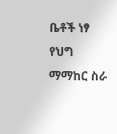ቤቶች ነፃ የህግ ማማከር ስራ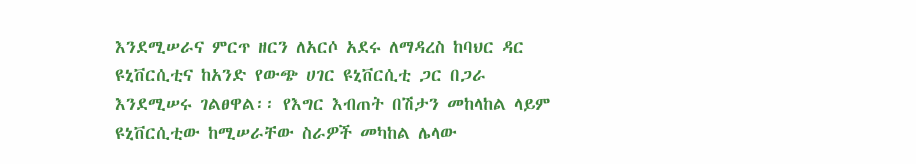እንደሚሠራና ምርጥ ዘርን ለአርሶ አደሩ ለማዳረስ ከባህር ዳር ዩኒቨርሲቲና ከአንድ የውጭ ሀገር ዩኒቨርሲቲ ጋር በጋራ እንደሚሠሩ ገልፀዋል፡፡ የእግር እብጠት በሽታን መከላከል ላይም ዩኒቨርሲቲው ከሚሠራቸው ስራዎች መካከል ሌላው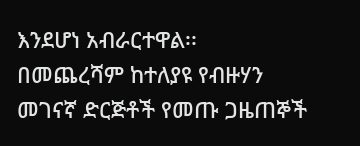እንደሆነ አብራርተዋል፡፡
በመጨረሻም ከተለያዩ የብዙሃን መገናኛ ድርጅቶች የመጡ ጋዜጠኞች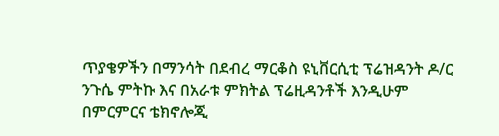ጥያቄዎችን በማንሳት በደብረ ማርቆስ ዩኒቨርሲቲ ፕሬዝዳንት ዶ/ር ንጉሴ ምትኩ እና በአራቱ ምክትል ፕሬዚዳንቶች እንዲሁም በምርምርና ቴክኖሎጂ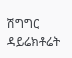ሽግግር ዳይሬክቶሬት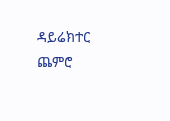ዳይሬክተር ጨምሮ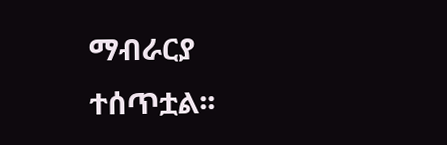ማብራርያ ተሰጥቷል፡፡